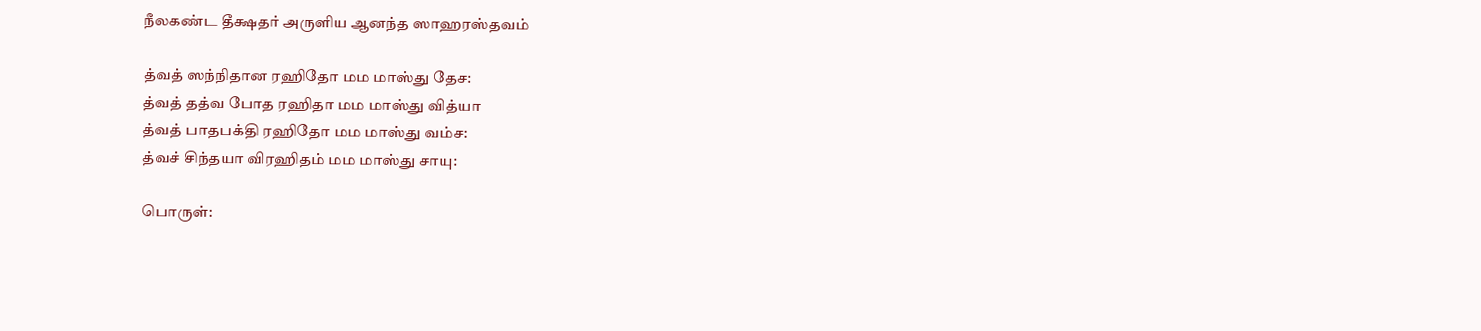நீலகண்ட தீக்ஷதர் அருளிய ஆனந்த ஸாஹரஸ்தவம்

த்வத் ஸந்நிதான ரஹிதோ மம மாஸ்து தேச:
த்வத் தத்வ போத ரஹிதா மம மாஸ்து வித்யா
த்வத் பாதபக்தி ரஹிதோ மம மாஸ்து வம்ச:
த்வச் சிந்தயா விரஹிதம் மம மாஸ்து சாயு:

பொருள்: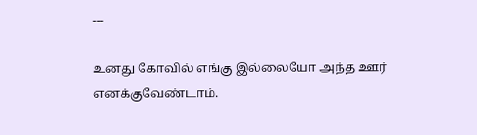---

உனது கோவில் எங்கு இல்லையோ அந்த ஊர் எனக்குவேண்டாம்.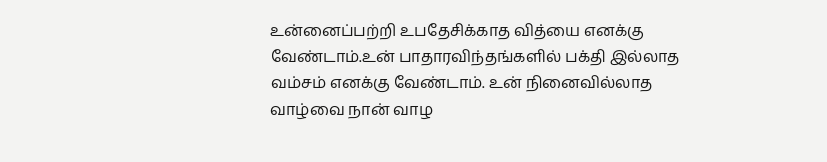உன்னைப்பற்றி உபதேசிக்காத வித்யை எனக்கு வேண்டாம்.உன் பாதாரவிந்தங்களில் பக்தி இல்லாத வம்சம் எனக்கு வேண்டாம். உன் நினைவில்லாத வாழ்வை நான் வாழ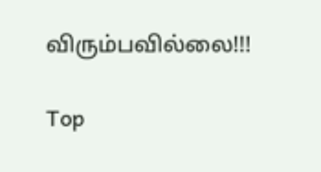விரும்பவில்லை!!!

Top